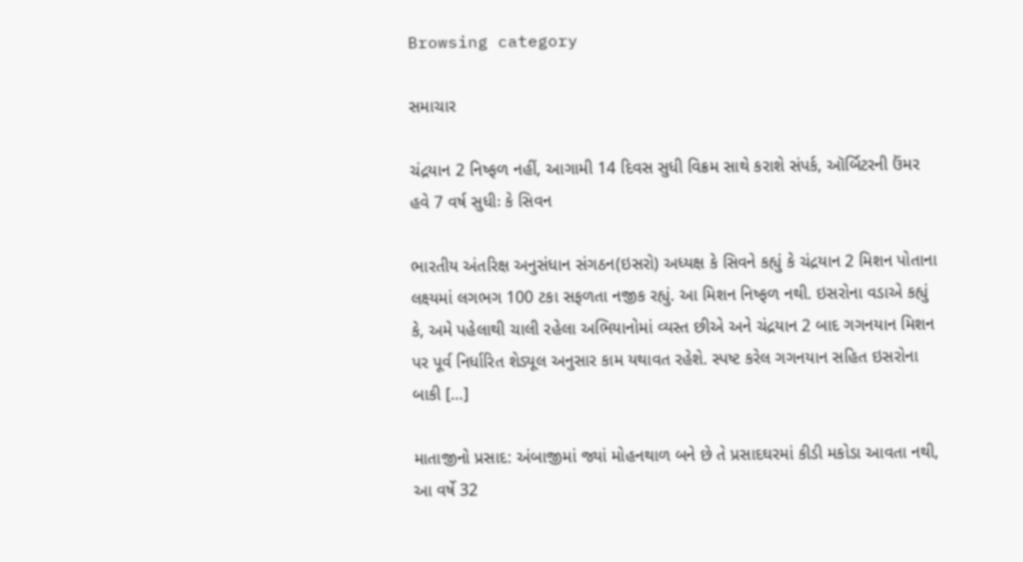Browsing category

સમાચાર

ચંદ્રયાન 2 નિષ્ફળ નહીં, આગામી 14 દિવસ સુધી વિક્રમ સાથે કરાશે સંપર્ક, ઑર્બિટરની ઉંમર હવે 7 વર્ષ સુધીઃ કે સિવન

ભારતીય અંતરિક્ષ અનુસંધાન સંગઠન(ઇસરો) અધ્યક્ષ કે સિવને કહ્યું કે ચંદ્રયાન 2 મિશન પોતાના લક્ષ્યમાં લગભગ 100 ટકા સફળતા નજીક રહ્યું. આ મિશન નિષ્ફળ નથી. ઇસરોના વડાએ કહ્યું કે, અમે પહેલાથી ચાલી રહેલા અભિયાનોમાં વ્યસ્ત છીએ અને ચંદ્રયાન 2 બાદ ગગનયાન મિશન પર પૂર્વ નિર્ધારિત શેડ્યૂલ અનુસાર કામ યથાવત રહેશે. સ્પષ્ટ કરેલ ગગનયાન સહિત ઇસરોના બાકી […]

માતાજીનો પ્રસાદ: અંબાજીમાં જ્યાં મોહનથાળ બને છે તે પ્રસાદઘરમાં કીડી મકોડા આવતા નથી, આ વર્ષે 32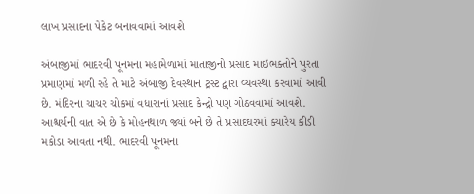લાખ પ્રસાદના પેકેટ બનાવવામાં આવશે

અંબાજીમાં ભાદરવી પૂનમના મહામેળામાં માતાજીનો પ્રસાદ માઇભક્તોને પુરતા પ્રમાણમાં મળી રહે તે માટે અંબાજી દેવસ્થાન ટ્રસ્ટ દ્વારા વ્યવસ્થા કરવામાં આવી છે. મંદિરના ચાચર ચોકમાં વધારાનાં પ્રસાદ કેન્દ્રો પણ ગોઠવવામાં આવશે. આશ્ચર્યની વાત એ છે કે મોહનથાળ જ્યાં બને છે તે પ્રસાદઘરમાં ક્યારેય કીડી મકોડા આવતા નથી. ભાદરવી પૂનમના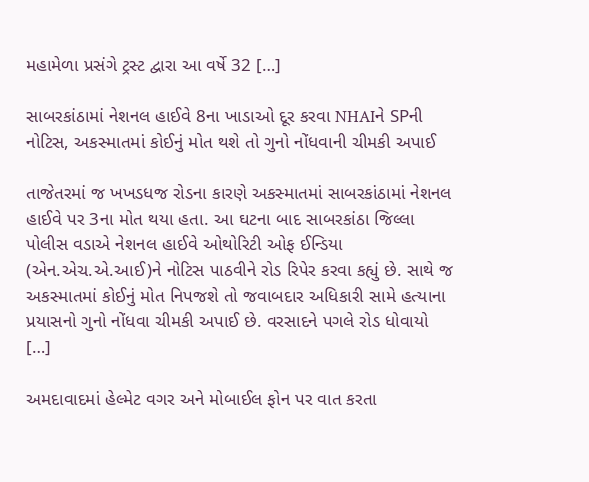મહામેળા પ્રસંગે ટ્રસ્ટ દ્વારા આ વર્ષે 32 […]

સાબરકાંઠામાં નેશનલ હાઈવે 8ના ખાડાઓ દૂર કરવા NHAIને SPની નોટિસ, અકસ્માતમાં કોઈનું મોત થશે તો ગુનો નોંધવાની ચીમકી અપાઈ

તાજેતરમાં જ ખખડધજ રોડના કારણે અકસ્માતમાં સાબરકાંઠામાં નેશનલ હાઈવે પર 3ના મોત થયા હતા. આ ઘટના બાદ સાબરકાંઠા જિલ્લા પોલીસ વડાએ નેશનલ હાઈવે ઓથોરિટી ઓફ ઈન્ડિયા (એન.એચ.એ.આઈ)ને નોટિસ પાઠવીને રોડ રિપેર કરવા કહ્યું છે. સાથે જ અકસ્માતમાં કોઈનું મોત નિપજશે તો જવાબદાર અધિકારી સામે હત્યાના પ્રયાસનો ગુનો નોંધવા ચીમકી અપાઈ છે. વરસાદને પગલે રોડ ધોવાયો […]

અમદાવાદમાં હેલ્મેટ વગર અને મોબાઈલ ફોન પર વાત કરતા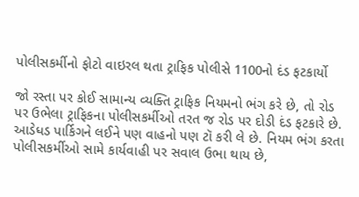પોલીસકર્મીનો ફોટો વાઇરલ થતા ટ્રાફિક પોલીસે 1100નો દંડ ફટકાર્યો

જો રસ્તા પર કોઈ સામાન્ય વ્યક્તિ ટ્રાફિક નિયમનો ભંગ કરે છે, તો રોડ પર ઉભેલા ટ્રાફિકના પોલીસકર્મીઓ તરત જ રોડ પર દોડી દંડ ફટકારે છે. આડેધડ પાર્કિગને લઈને પણ વાહનો પણ ટૉ કરી લે છે. નિયમ ભંગ કરતા પોલીસકર્મીઓ સામે કાર્યવાહી પર સવાલ ઉભા થાય છે,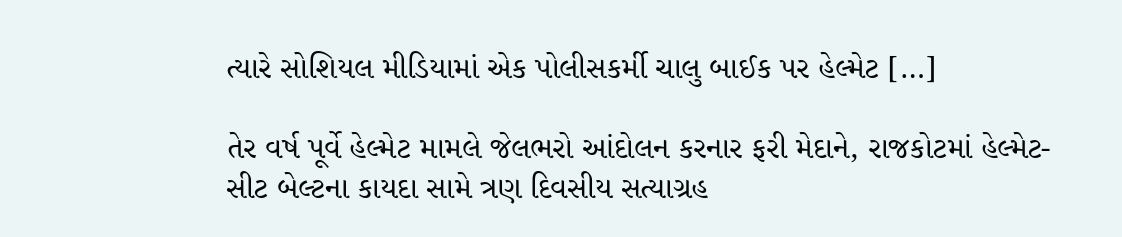ત્યારે સોશિયલ મીડિયામાં એક પોલીસકર્મી ચાલુ બાઈક પર હેલ્મેટ […]

તેર વર્ષ પૂર્વે હેલ્મેટ મામલે જેલભરો આંદોલન કરનાર ફરી મેદાને, રાજકોટમાં હેલ્મેટ-સીટ બેલ્ટના કાયદા સામે ત્રણ દિવસીય સત્યાગ્રહ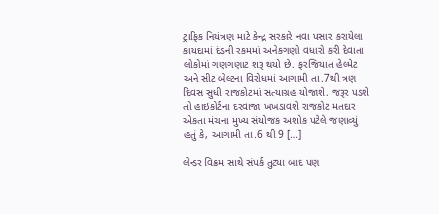ટ્રાફિક નિયંત્રણ માટે કેન્દ્ર સરકારે નવા પસાર કરાયેલા કાયદામાં દંડની રકમમાં અનેકગણો વધારો કરી દેવાતા લોકોમાં ગણગણાટ શરૂ થયો છે. ફરજિયાત હેલ્મેટ અને સીટ બેલ્ટના વિરોધમાં આગામી તા.7થી ત્રણ દિવસ સુધી રાજકોટમાં સત્યાગ્રહ યોજાશે. જરૂર પડશે તો હાઇકોર્ટના દરવાજા ખખડાવશે રાજકોટ મતદાર એકતા મંચના મુખ્ય સંયોજક અશોક પટેલે જણાવ્યું હતું કે, આગામી તા.6 થી 9 […]

લેન્ડર વિક્રમ સાથે સંપર્ક તુટ્યા બાદ પણ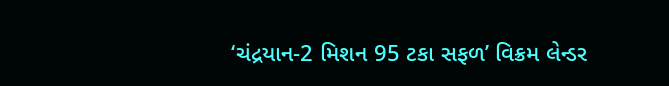‘ચંદ્રયાન-2 મિશન 95 ટકા સફળ’ વિક્રમ લેન્ડર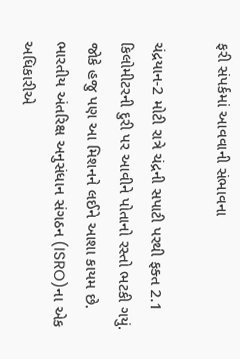ફરી સંપર્કમાં આવવાની સંભાવના

ચંદ્રયાન-2 મોટી રાત્રે ચંદ્રની સપાટી પરથી ફક્ત 2.1 કિલોમીટરની દુરી પર આવીને પોતાનો રસ્તો ભટકી ગયું. જોકે હજુ પણ આ મિશનને લઈને આશા કાયમ છે. ભારતીય અંતરિક્ષ અનુસંધાન સંગઠન (ISRO)ના એક અધિકારીએ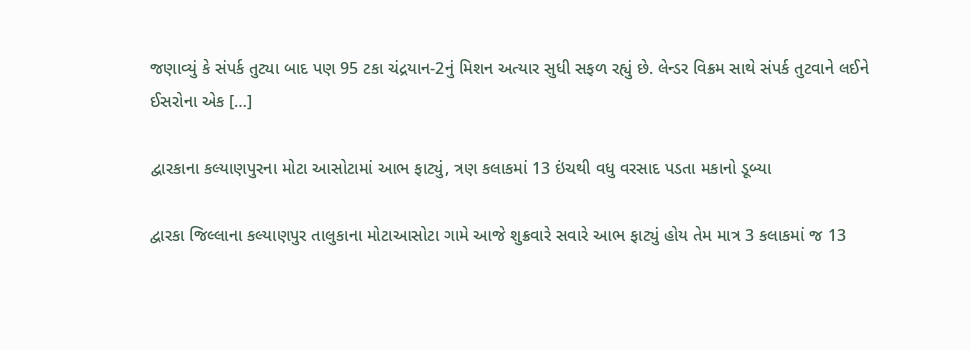જણાવ્યું કે સંપર્ક તુટ્યા બાદ પણ 95 ટકા ચંદ્રયાન-2નું મિશન અત્યાર સુધી સફળ રહ્યું છે. લેન્ડર વિક્રમ સાથે સંપર્ક તુટવાને લઈને ઈસરોના એક […]

દ્વારકાના કલ્યાણપુરના મોટા આસોટામાં આભ ફાટ્યું, ત્રણ કલાકમાં 13 ઇંચથી વધુ વરસાદ પડતા મકાનો ડૂબ્યા

દ્વારકા જિલ્લાના કલ્યાણપુર તાલુકાના મોટાઆસોટા ગામે આજે શુક્રવારે સવારે આભ ફાટ્યું હોય તેમ માત્ર 3 કલાકમાં જ 13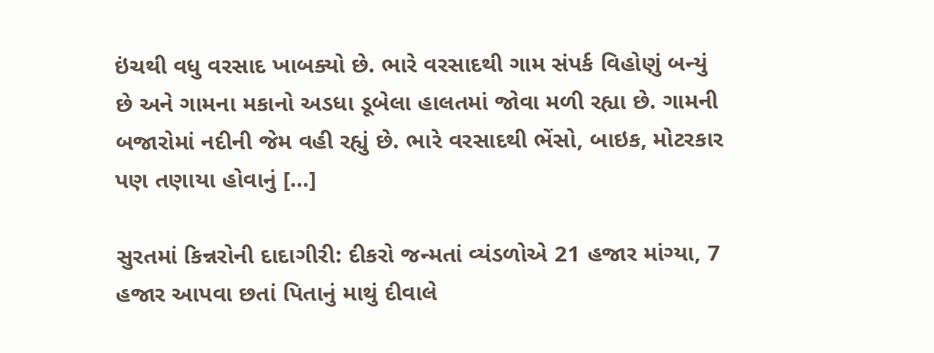ઇંચથી વધુ વરસાદ ખાબક્યો છે. ભારે વરસાદથી ગામ સંપર્ક વિહોણું બન્યું છે અને ગામના મકાનો અડધા ડૂબેલા હાલતમાં જોવા મળી રહ્યા છે. ગામની બજારોમાં નદીની જેમ વહી રહ્યું છે. ભારે વરસાદથી ભેંસો, બાઇક, મોટરકાર પણ તણાયા હોવાનું […]

સુરતમાં કિન્નરોની દાદાગીરી: દીકરો જન્મતાં વ્યંડળોએ 21 હજાર માંગ્યા, 7 હજાર આપવા છતાં પિતાનું માથું દીવાલે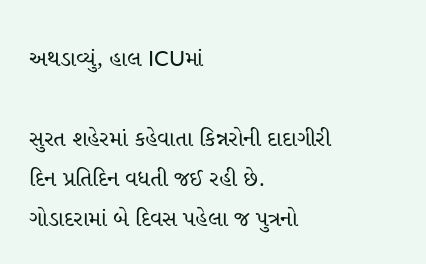અથડાવ્યું, હાલ ICUમાં

સુરત શહેરમાં કહેવાતા કિન્નરોની દાદાગીરી દિન પ્રતિદિન વધતી જઈ રહી છે. ગોડાદરામાં બે દિવસ પહેલા જ પુત્રનો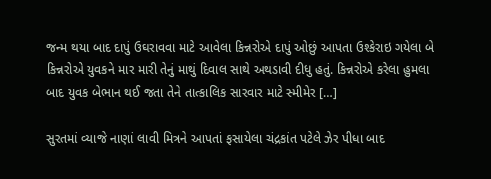જન્મ થયા બાદ દાપું ઉઘરાવવા માટે આવેલા કિન્નરોએ દાપું ઓછું આપતા ઉશ્કેરાઇ ગયેલા બે કિન્નરોએ યુવકને માર મારી તેનું માથું દિવાલ સાથે અથડાવી દીધુ હતું. કિન્નરોએ કરેલા હુમલા બાદ યુવક બેભાન થઈ જતા તેને તાત્કાલિક સારવાર માટે સ્મીમેર […]

સુરતમાં વ્યાજે નાણાં લાવી મિત્રને આપતાં ફસાયેલા ચંદ્રકાંત પટેલે ઝેર પીધા બાદ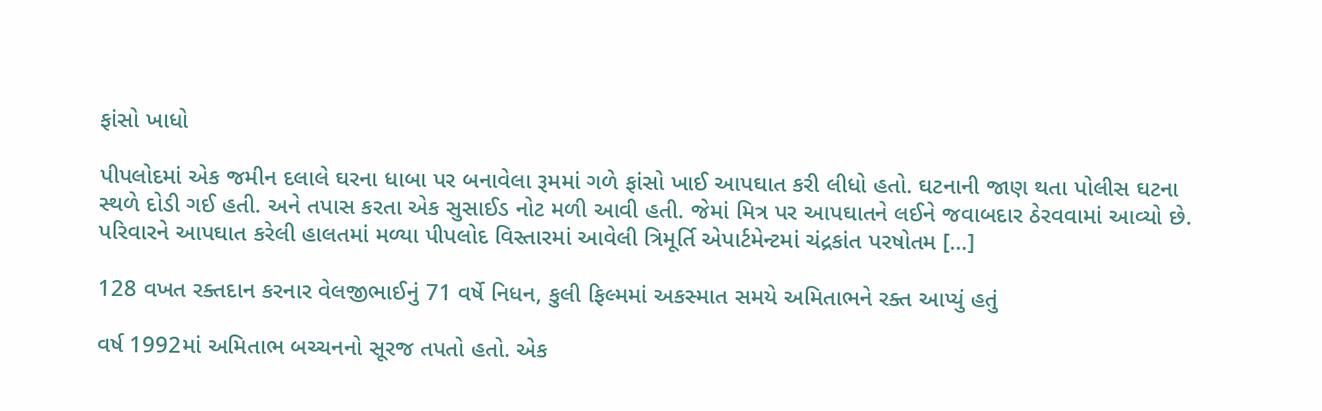ફાંસો ખાધો

પીપલોદમાં એક જમીન દલાલે ઘરના ધાબા પર બનાવેલા રૂમમાં ગળે ફાંસો ખાઈ આપઘાત કરી લીધો હતો. ઘટનાની જાણ થતા પોલીસ ઘટના સ્થળે દોડી ગઈ હતી. અને તપાસ કરતા એક સુસાઈડ નોટ મળી આવી હતી. જેમાં મિત્ર પર આપઘાતને લઈને જવાબદાર ઠેરવવામાં આવ્યો છે. પરિવારને આપઘાત કરેલી હાલતમાં મળ્યા પીપલોદ વિસ્તારમાં આવેલી ત્રિમૂર્તિ એપાર્ટમેન્ટમાં ચંદ્રકાંત પરષોતમ […]

128 વખત રક્તદાન કરનાર વેલજીભાઈનું 71 વર્ષે નિધન, કુલી ફિલ્મમાં અકસ્માત સમયે અમિતાભને રક્ત આપ્યું હતું

વર્ષ 1992માં અમિતાભ બચ્ચનનો સૂરજ તપતો હતો. એક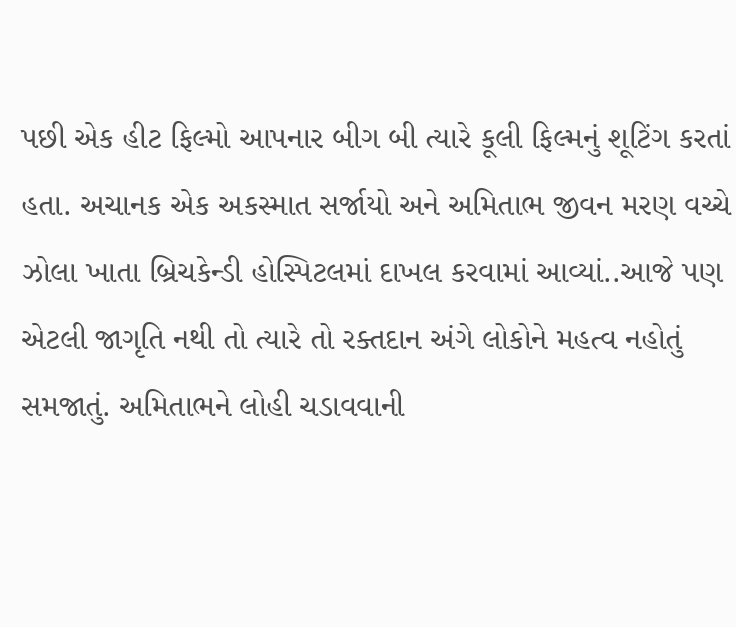પછી એક હીટ ફિલ્મો આપનાર બીગ બી ત્યારે કૂલી ફિલ્મનું શૂટિંગ કરતાં હતા. અચાનક એક અકસ્માત સર્જાયો અને અમિતાભ જીવન મરણ વચ્ચે ઝોલા ખાતા બ્રિચકેન્ડી હોસ્પિટલમાં દાખલ કરવામાં આવ્યાં..આજે પણ એટલી જાગૃતિ નથી તો ત્યારે તો રક્તદાન અંગે લોકોને મહત્વ નહોતું સમજાતું. અમિતાભને લોહી ચડાવવાની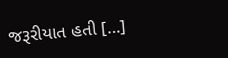જરૂરીયાત હતી […]